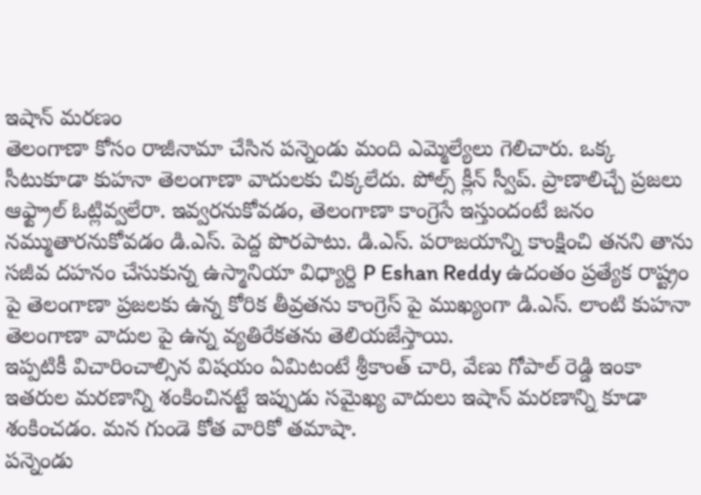ఇషాన్ మరణం
తెలంగాణా కోసం రాజీనామా చేసిన పన్నెండు మంది ఎమ్మెల్యేలు గెలిచారు. ఒక్క సీటుకూడా కుహనా తెలంగాణా వాదులకు చిక్కలేదు. పోల్స్ క్లీన్ స్వీప్. ప్రాణాలిచ్చే ప్రజలు ఆఫ్ట్రాల్ ఓట్లివ్వలేరా. ఇవ్వరనుకోవడం, తెలంగాణా కాంగ్రెసే ఇస్తుందంటే జనం నమ్ముతారనుకోవడం డి.ఎస్. పెద్ద పొరపాటు. డి.ఎస్. పరాజయాన్ని కాంక్షించి తనని తాను సజీవ దహనం చేసుకున్న ఉస్మానియా విధ్యార్ది P Eshan Reddy ఉదంతం ప్రత్యేక రాష్ట్రం పై తెలంగాణా ప్రజలకు ఉన్న కోరిక తీవ్రతను కాంగ్రెస్ పై ముఖ్యంగా డి.ఎస్. లాంటి కుహనా తెలంగాణా వాదుల పై ఉన్న వ్యతిరేకతను తెలియజేస్తాయి.
ఇప్పటికీ విచారించాల్సిన విషయం ఏమిటంటే శ్రీకాంత్ చారి, వేణు గోపాల్ రెడ్డి ఇంకా ఇతరుల మరణాన్ని శంకించినట్టే ఇప్పుడు సమైఖ్య వాదులు ఇషాన్ మరణాన్ని కూడా శంకించడం. మన గుండె కోత వారికో తమాషా.
పన్నెండు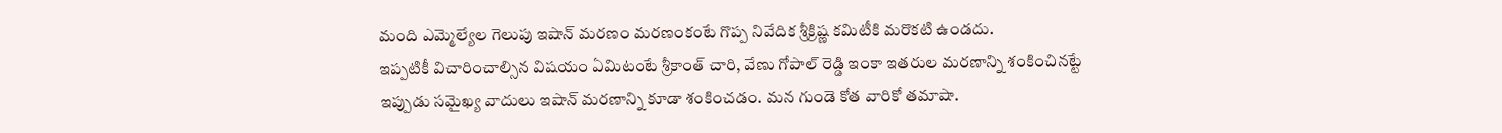మంది ఎమ్మెల్యేల గెలుపు ఇషాన్ మరణం మరణంకంటే గొప్ప నివేదిక శ్రీక్రిష్ణ కమిటీకి మరొకటి ఉండదు.
ఇప్పటికీ విచారించాల్సిన విషయం ఏమిటంటే శ్రీకాంత్ చారి, వేణు గోపాల్ రెడ్డి ఇంకా ఇతరుల మరణాన్ని శంకించినట్టే ఇప్పుడు సమైఖ్య వాదులు ఇషాన్ మరణాన్ని కూడా శంకించడం. మన గుండె కోత వారికో తమాషా.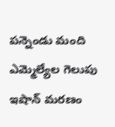పన్నెండు మంది ఎమ్మెల్యేల గెలుపు ఇషాన్ మరణం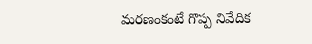మరణంకంటే గొప్ప నివేదిక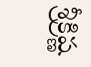శ్రీక్రిష్ణ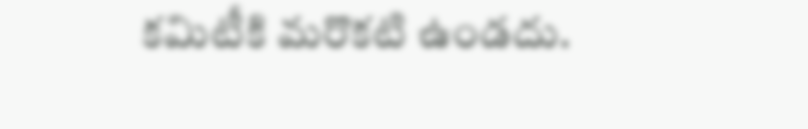కమిటీకి మరొకటి ఉండదు.